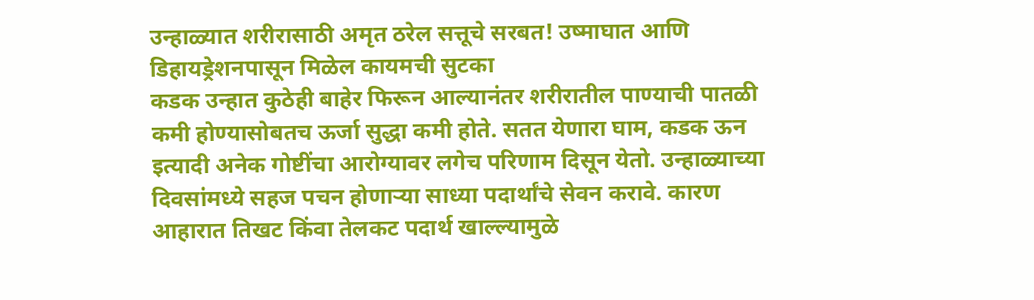उन्हाळ्यात शरीरासाठी अमृत ठरेल सत्तूचे सरबत! उष्माघात आणि डिहायड्रेशनपासून मिळेल कायमची सुटका
कडक उन्हात कुठेही बाहेर फिरून आल्यानंतर शरीरातील पाण्याची पातळी कमी होण्यासोबतच ऊर्जा सुद्धा कमी होते. सतत येणारा घाम, कडक ऊन इत्यादी अनेक गोष्टींचा आरोग्यावर लगेच परिणाम दिसून येतो. उन्हाळ्याच्या दिवसांमध्ये सहज पचन होणाऱ्या साध्या पदार्थांचे सेवन करावे. कारण आहारात तिखट किंवा तेलकट पदार्थ खाल्ल्यामुळे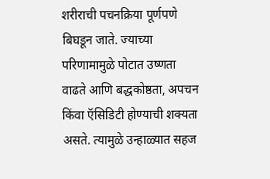शरीराची पचनक्रिया पूर्णपणे बिघडून जाते. ज्याच्या परिणामामुळे पोटात उष्णता वाढते आणि बद्धकोष्ठता, अपचन किंवा ऍसिडिटी होण्याची शक्यता असते. त्यामुळे उन्हाळ्यात सहज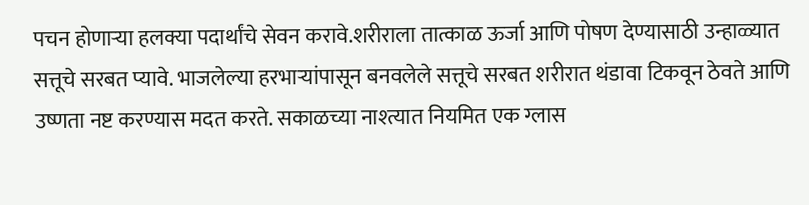पचन होणाऱ्या हलक्या पदार्थांचे सेवन करावे.शरीराला तात्काळ ऊर्जा आणि पोषण देण्यासाठी उन्हाळ्यात सत्तूचे सरबत प्यावे. भाजलेल्या हरभाऱ्यांपासून बनवलेले सत्तूचे सरबत शरीरात थंडावा टिकवून ठेवते आणि उष्णता नष्ट करण्यास मदत करते. सकाळच्या नाश्त्यात नियमित एक ग्लास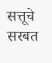सत्तूचे सरबत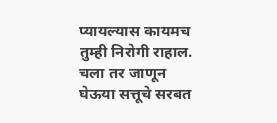प्यायल्यास कायमच तुम्ही निरोगी राहाल. चला तर जाणून घेऊया सत्तूचे सरबत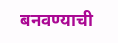बनवण्याची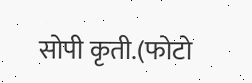सोपी कृती.(फोटो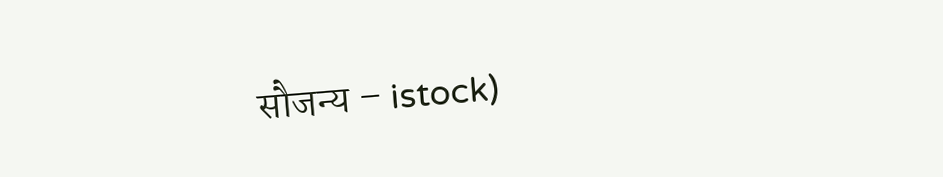सौजन्य – istock)